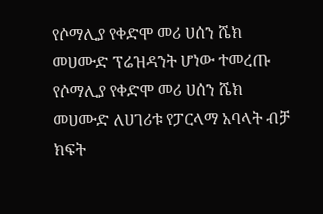የሶማሊያ የቀድሞ መሪ ሀሰን ሼክ መሀሙድ ፕሬዝዳንት ሆነው ተመረጡ
የሶማሊያ የቀድሞ መሪ ሀሰን ሼክ መሀሙድ ለሀገሪቱ የፓርላማ አባላት ብቻ ክፍት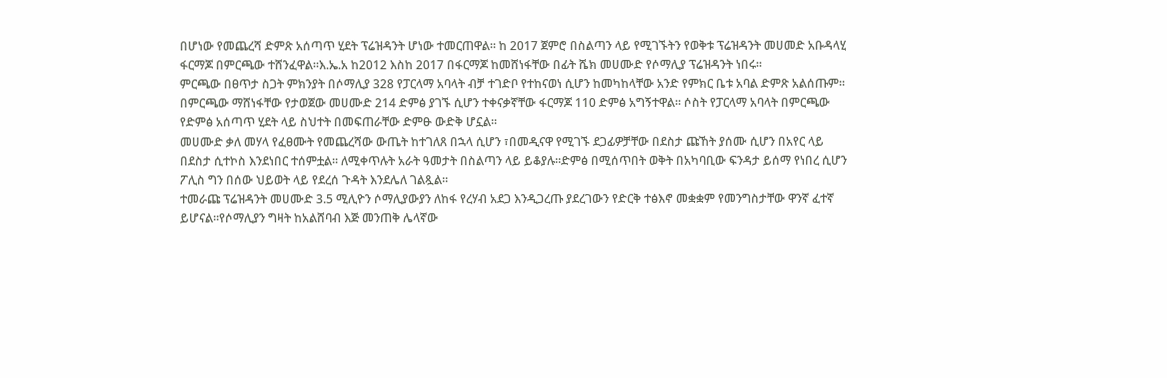በሆነው የመጨረሻ ድምጽ አሰጣጥ ሂደት ፕሬዝዳንት ሆነው ተመርጠዋል። ከ 2017 ጀምሮ በስልጣን ላይ የሚገኙትን የወቅቱ ፕሬዝዳንት መሀመድ አቡዳላሂ ፋርማጆ በምርጫው ተሸንፈዋል።እ.ኤ.አ ከ2012 እስከ 2017 በፋርማጆ ከመሸነፋቸው በፊት ሼክ መሀሙድ የሶማሊያ ፕሬዝዳንት ነበሩ።
ምርጫው በፀጥታ ስጋት ምክንያት በሶማሊያ 328 የፓርላማ አባላት ብቻ ተገድቦ የተከናወነ ሲሆን ከመካከላቸው አንድ የምክር ቤቱ አባል ድምጽ አልሰጡም። በምርጫው ማሸነፋቸው የታወጀው መሀሙድ 214 ድምፅ ያገኙ ሲሆን ተቀናቃኛቸው ፋርማጆ 110 ድምፅ አግኝተዋል። ሶስት የፓርላማ አባላት በምርጫው የድምፅ አሰጣጥ ሂደት ላይ ስህተት በመፍጠራቸው ድምፁ ውድቅ ሆኗል።
መሀሙድ ቃለ መሃላ የፈፀሙት የመጨረሻው ውጤት ከተገለጸ በኋላ ሲሆን ፣በመዲናዋ የሚገኙ ደጋፊዎቻቸው በደስታ ጩኸት ያሰሙ ሲሆን በአየር ላይ በደስታ ሲተኮስ እንደነበር ተሰምቷል። ለሚቀጥሉት አራት ዓመታት በስልጣን ላይ ይቆያሉ።ድምፅ በሚሰጥበት ወቅት በአካባቢው ፍንዳታ ይሰማ የነበረ ሲሆን ፖሊስ ግን በሰው ህይወት ላይ የደረሰ ጉዳት እንደሌለ ገልጿል።
ተመራጩ ፕሬዝዳንት መሀሙድ 3.5 ሚሊዮን ሶማሊያውያን ለከፋ የረሃብ አደጋ እንዲጋረጡ ያደረገውን የድርቅ ተፅእኖ መቋቋም የመንግስታቸው ዋንኛ ፈተኛ ይሆናል።የሶማሊያን ግዛት ከአልሸባብ እጅ መንጠቅ ሌላኛው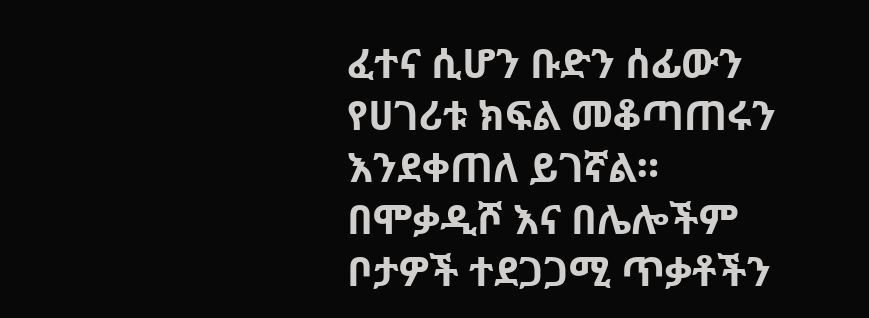ፈተና ሲሆን ቡድን ሰፊውን የሀገሪቱ ክፍል መቆጣጠሩን እንደቀጠለ ይገኛል። በሞቃዲሾ እና በሌሎችም ቦታዎች ተደጋጋሚ ጥቃቶችን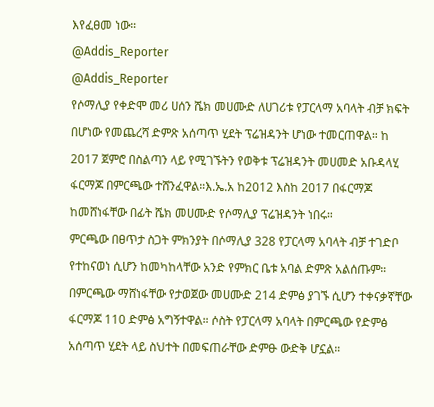እየፈፀመ ነው።
@Addis_Reporter
@Addis_Reporter
የሶማሊያ የቀድሞ መሪ ሀሰን ሼክ መሀሙድ ለሀገሪቱ የፓርላማ አባላት ብቻ ክፍት በሆነው የመጨረሻ ድምጽ አሰጣጥ ሂደት ፕሬዝዳንት ሆነው ተመርጠዋል። ከ 2017 ጀምሮ በስልጣን ላይ የሚገኙትን የወቅቱ ፕሬዝዳንት መሀመድ አቡዳላሂ ፋርማጆ በምርጫው ተሸንፈዋል።እ.ኤ.አ ከ2012 እስከ 2017 በፋርማጆ ከመሸነፋቸው በፊት ሼክ መሀሙድ የሶማሊያ ፕሬዝዳንት ነበሩ።
ምርጫው በፀጥታ ስጋት ምክንያት በሶማሊያ 328 የፓርላማ አባላት ብቻ ተገድቦ የተከናወነ ሲሆን ከመካከላቸው አንድ የምክር ቤቱ አባል ድምጽ አልሰጡም። በምርጫው ማሸነፋቸው የታወጀው መሀሙድ 214 ድምፅ ያገኙ ሲሆን ተቀናቃኛቸው ፋርማጆ 110 ድምፅ አግኝተዋል። ሶስት የፓርላማ አባላት በምርጫው የድምፅ አሰጣጥ ሂደት ላይ ስህተት በመፍጠራቸው ድምፁ ውድቅ ሆኗል።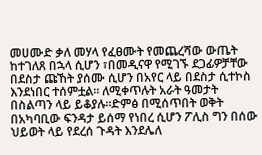መሀሙድ ቃለ መሃላ የፈፀሙት የመጨረሻው ውጤት ከተገለጸ በኋላ ሲሆን ፣በመዲናዋ የሚገኙ ደጋፊዎቻቸው በደስታ ጩኸት ያሰሙ ሲሆን በአየር ላይ በደስታ ሲተኮስ እንደነበር ተሰምቷል። ለሚቀጥሉት አራት ዓመታት በስልጣን ላይ ይቆያሉ።ድምፅ በሚሰጥበት ወቅት በአካባቢው ፍንዳታ ይሰማ የነበረ ሲሆን ፖሊስ ግን በሰው ህይወት ላይ የደረሰ ጉዳት እንደሌለ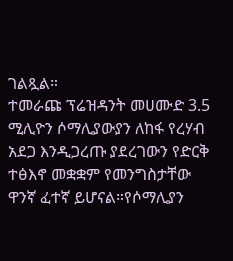ገልጿል።
ተመራጩ ፕሬዝዳንት መሀሙድ 3.5 ሚሊዮን ሶማሊያውያን ለከፋ የረሃብ አደጋ እንዲጋረጡ ያደረገውን የድርቅ ተፅእኖ መቋቋም የመንግስታቸው ዋንኛ ፈተኛ ይሆናል።የሶማሊያን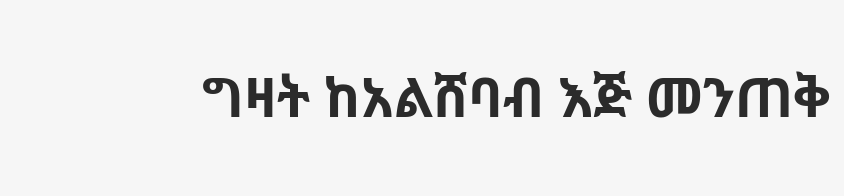ግዛት ከአልሸባብ እጅ መንጠቅ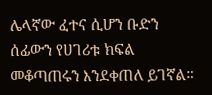ሌላኛው ፈተና ሲሆን ቡድን ሰፊውን የሀገሪቱ ክፍል መቆጣጠሩን እንደቀጠለ ይገኛል።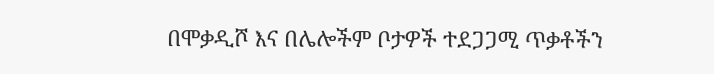በሞቃዲሾ እና በሌሎችም ቦታዎች ተደጋጋሚ ጥቃቶችን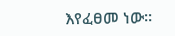እየፈፀመ ነው።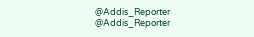@Addis_Reporter
@Addis_Reporter